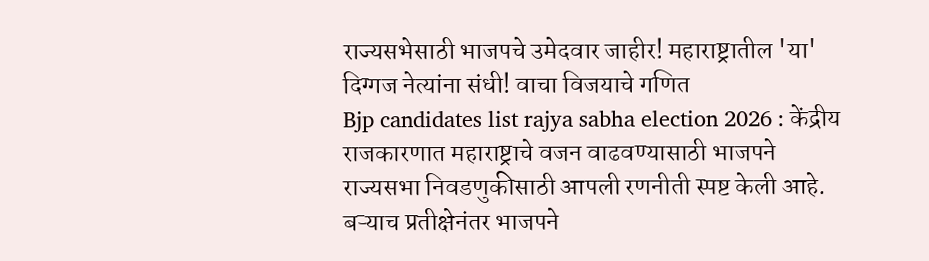राज्यसभेसाठी भाजपचे उमेदवार जाहीर! महाराष्ट्रातील 'या' दिग्गज नेत्यांना संधी! वाचा विजयाचे गणित
Bjp candidates list rajya sabha election 2026 : केंद्रीय राजकारणात महाराष्ट्राचे वजन वाढवण्यासाठी भाजपने राज्यसभा निवडणुकीसाठी आपली रणनीती स्पष्ट केली आहे. बऱ्याच प्रतीक्षेनंतर भाजपने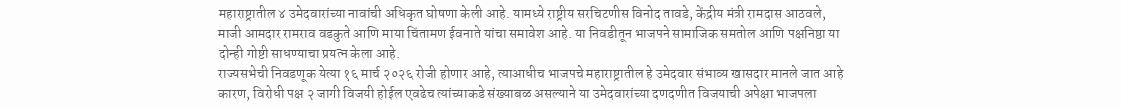महाराष्ट्रातील ४ उमेदवारांच्या नावांची अधिकृत घोषणा केली आहे. यामध्ये राष्ट्रीय सरचिटणीस विनोद तावडे, केंद्रीय मंत्री रामदास आठवले, माजी आमदार रामराव वडकुते आणि माया चिंतामण ईवनाते यांचा समावेश आहे. या निवडीतून भाजपने सामाजिक समतोल आणि पक्षनिष्ठा या दोन्ही गोष्टी साधण्याचा प्रयत्न केला आहे.
राज्यसभेची निवडणूक येत्या १६ मार्च २०२६ रोजी होणार आहे, त्याआधीच भाजपचे महाराष्ट्रातील हे उमेदवार संभाव्य खासदार मानले जात आहे कारण, विरोधी पक्ष २ जागी विजयी होईल एवढेच त्यांच्याकडे संख्याबळ असल्याने या उमेदवारांच्या दणदणीत विजयाची अपेक्षा भाजपला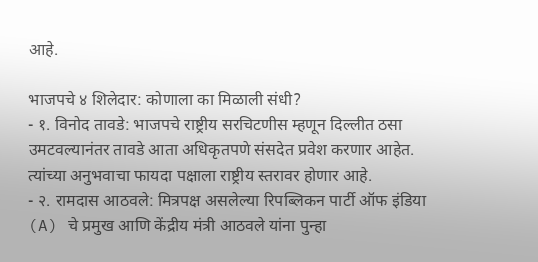आहे.

भाजपचे ४ शिलेदार: कोणाला का मिळाली संधी?
- १. विनोद तावडे: भाजपचे राष्ट्रीय सरचिटणीस म्हणून दिल्लीत ठसा उमटवल्यानंतर तावडे आता अधिकृतपणे संसदेत प्रवेश करणार आहेत. त्यांच्या अनुभवाचा फायदा पक्षाला राष्ट्रीय स्तरावर होणार आहे.
- २. रामदास आठवले: मित्रपक्ष असलेल्या रिपब्लिकन पार्टी ऑफ इंडिया (A) चे प्रमुख आणि केंद्रीय मंत्री आठवले यांना पुन्हा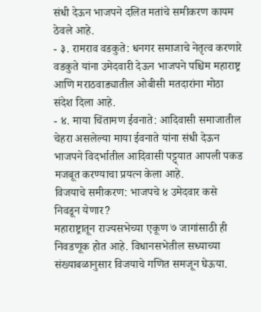संधी देऊन भाजपने दलित मतांचे समीकरण कायम ठेवले आहे.
- ३. रामराव वडकुते: धनगर समाजाचे नेतृत्व करणारे वडकुते यांना उमेदवारी देऊन भाजपने पश्चिम महाराष्ट्र आणि मराठवाड्यातील ओबीसी मतदारांना मोठा संदेश दिला आहे.
- ४. माया चिंतामण ईवनाते: आदिवासी समाजातील चेहरा असलेल्या माया ईवनाते यांना संधी देऊन भाजपने विदर्भातील आदिवासी पट्ट्यात आपली पकड मजबूत करण्याचा प्रयत्न केला आहे.
विजयाचे समीकरण: भाजपचे ४ उमेदवार कसे निवडून येणार?
महाराष्ट्रातून राज्यसभेच्या एकूण ७ जागांसाठी ही निवडणूक होत आहे. विधानसभेतील सध्याच्या संख्याबळानुसार विजयाचे गणित समजून घेऊया.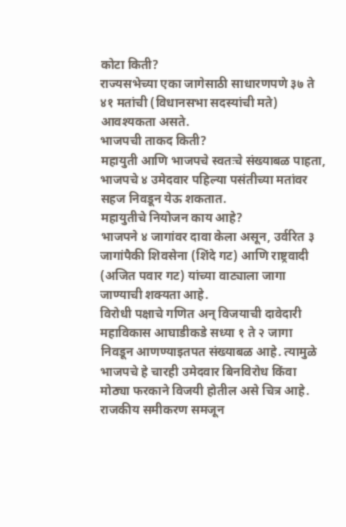कोटा किती?
राज्यसभेच्या एका जागेसाठी साधारणपणे ३७ ते ४१ मतांची (विधानसभा सदस्यांची मते) आवश्यकता असते.
भाजपची ताकद किती?
महायुती आणि भाजपचे स्वतःचे संख्याबळ पाहता, भाजपचे ४ उमेदवार पहिल्या पसंतीच्या मतांवर सहज निवडून येऊ शकतात.
महायुतीचे नियोजन काय आहे?
भाजपने ४ जागांवर दावा केला असून, उर्वरित ३ जागांपैकी शिवसेना (शिंदे गट) आणि राष्ट्रवादी (अजित पवार गट) यांच्या वाट्याला जागा जाण्याची शक्यता आहे.
विरोधी पक्षाचे गणित अन् विजयाची दावेदारी
महाविकास आघाडीकडे सध्या १ ते २ जागा निवडून आणण्याइतपत संख्याबळ आहे. त्यामुळे भाजपचे हे चारही उमेदवार बिनविरोध किंवा मोठ्या फरकाने विजयी होतील असे चित्र आहे.
राजकीय समीकरण समजून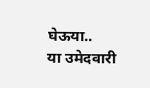घेऊया..
या उमेदवारी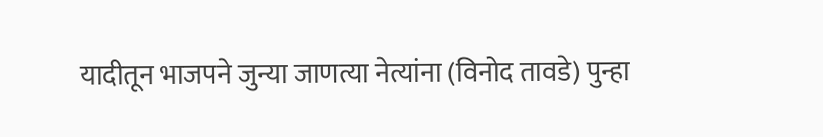यादीतून भाजपने जुन्या जाणत्या नेत्यांना (विनोद तावडे) पुन्हा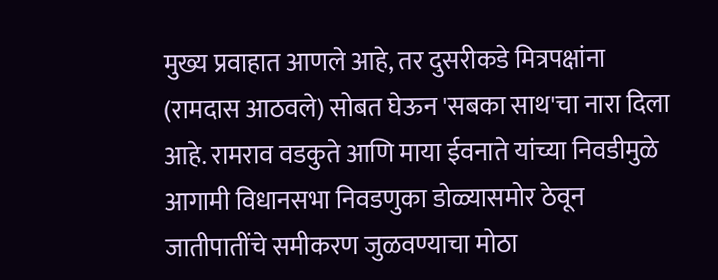मुख्य प्रवाहात आणले आहे, तर दुसरीकडे मित्रपक्षांना (रामदास आठवले) सोबत घेऊन 'सबका साथ'चा नारा दिला आहे. रामराव वडकुते आणि माया ईवनाते यांच्या निवडीमुळे आगामी विधानसभा निवडणुका डोळ्यासमोर ठेवून जातीपातींचे समीकरण जुळवण्याचा मोठा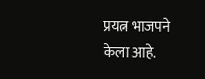प्रयत्न भाजपने केला आहे.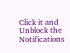Click it and Unblock the Notifications